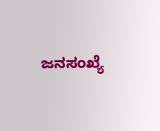ಜನಸಂಖ್ಯೆ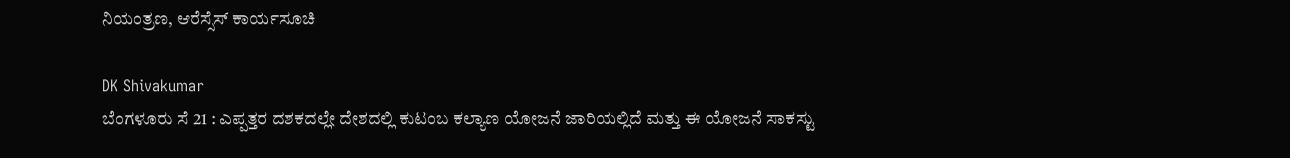ನಿಯಂತ್ರಣ, ಆರೆಸ್ಸೆಸ್ ಕಾರ್ಯಸೂಚಿ

DK Shivakumar
ಬೆಂಗಳೂರು ಸೆ 21 : ಎಪ್ಪತ್ತರ ದಶಕದಲ್ಲೇ ದೇಶದಲ್ಲಿ ಕುಟಂಬ ಕಲ್ಯಾಣ ಯೋಜನೆ ಜಾರಿಯಲ್ಲಿದೆ ಮತ್ತು ಈ ಯೋಜನೆ ಸಾಕಸ್ಟು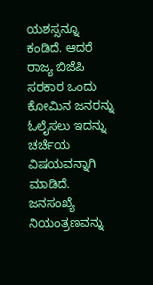ಯಶಸ್ಸನ್ನೂ ಕಂಡಿದೆ. ಆದರೆ ರಾಜ್ಯ ಬಿಜೆಪಿ ಸರಕಾರ ಒಂದು ಕೋಮಿನ ಜನರನ್ನು ಓಲೈಸಲು ಇದನ್ನು ಚರ್ಚೆಯ ವಿಷಯವನ್ನಾಗಿ ಮಾಡಿದೆ. ಜನಸಂಖ್ಯೆ ನಿಯಂತ್ರಣವನ್ನು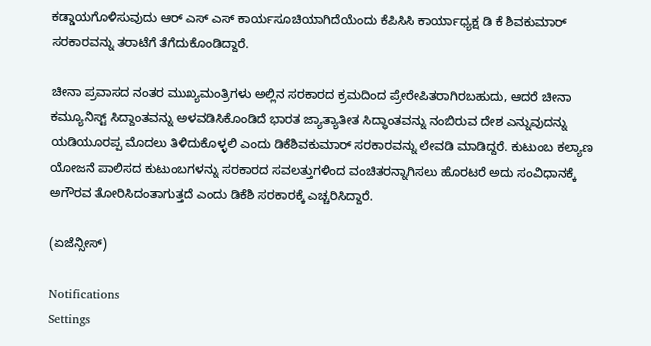ಕಡ್ಡಾಯಗೊಳಿಸುವುದು ಆರ್ ಎಸ್ ಎಸ್ ಕಾರ್ಯಸೂಚಿಯಾಗಿದೆಯೆಂದು ಕೆಪಿಸಿಸಿ ಕಾರ್ಯಾಧ್ಯಕ್ಷ ಡಿ ಕೆ ಶಿವಕುಮಾರ್ ಸರಕಾರವನ್ನು ತರಾಟೆಗೆ ತೆಗೆದುಕೊಂಡಿದ್ದಾರೆ.

ಚೀನಾ ಪ್ರವಾಸದ ನಂತರ ಮುಖ್ಯಮಂತ್ರಿಗಳು ಅಲ್ಲಿನ ಸರಕಾರದ ಕ್ರಮದಿಂದ ಪ್ರೇರೇಪಿತರಾಗಿರಬಹುದು, ಆದರೆ ಚೀನಾ ಕಮ್ಯೂನಿಸ್ಟ್ ಸಿದ್ದಾಂತವನ್ನು ಅಳವಡಿಸಿಕೊಂಡಿದೆ ಭಾರತ ಜ್ಯಾತ್ಯಾತೀತ ಸಿದ್ಧಾಂತವನ್ನು ನಂಬಿರುವ ದೇಶ ಎನ್ನುವುದನ್ನು ಯಡಿಯೂರಪ್ಪ ಮೊದಲು ತಿಳಿದುಕೊಳ್ಳಲಿ ಎಂದು ಡಿಕೆಶಿವಕುಮಾರ್ ಸರಕಾರವನ್ನು ಲೇವಡಿ ಮಾಡಿದ್ದರೆ. ಕುಟುಂಬ ಕಲ್ಯಾಣ ಯೋಜನೆ ಪಾಲಿಸದ ಕುಟುಂಬಗಳನ್ನು ಸರಕಾರದ ಸವಲತ್ತುಗಳಿಂದ ವಂಚಿತರನ್ನಾಗಿಸಲು ಹೊರಟರೆ ಅದು ಸಂವಿಧಾನಕ್ಕೆ ಅಗೌರವ ತೋರಿಸಿದಂತಾಗುತ್ತದೆ ಎಂದು ಡಿಕೆಶಿ ಸರಕಾರಕ್ಕೆ ಎಚ್ಚರಿಸಿದ್ದಾರೆ.

(ಏಜೆನ್ಸೀಸ್)

Notifications
Settings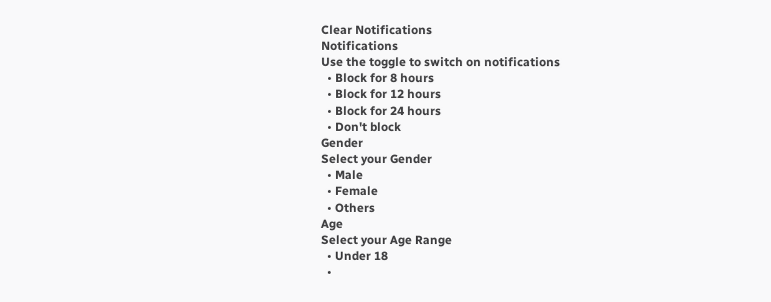Clear Notifications
Notifications
Use the toggle to switch on notifications
  • Block for 8 hours
  • Block for 12 hours
  • Block for 24 hours
  • Don't block
Gender
Select your Gender
  • Male
  • Female
  • Others
Age
Select your Age Range
  • Under 18
  •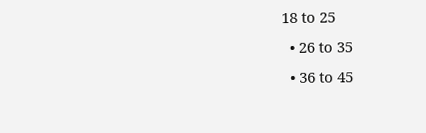18 to 25
  • 26 to 35
  • 36 to 45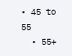• 45 to 55
  • 55+